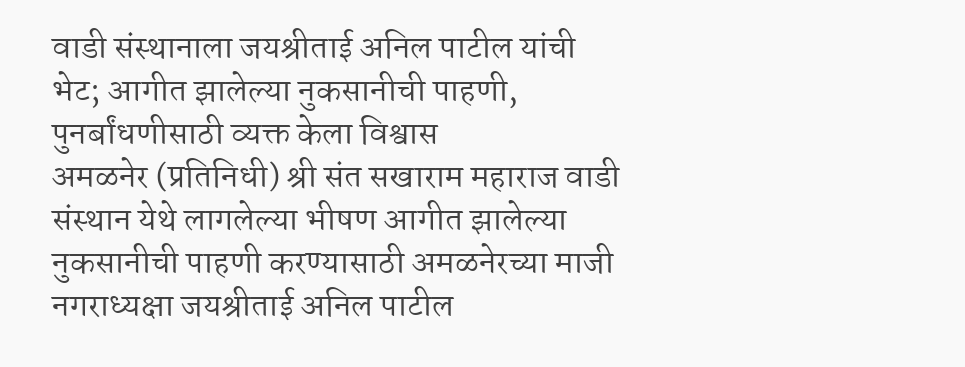वाडी संस्थानाला जयश्रीताई अनिल पाटील यांची भेट; आगीत झालेल्या नुकसानीची पाहणी, पुनर्बांधणीसाठी व्यक्त केला विश्वास
अमळनेर (प्रतिनिधी) श्री संत सखाराम महाराज वाडी संस्थान येथे लागलेल्या भीषण आगीत झालेल्या नुकसानीची पाहणी करण्यासाठी अमळनेरच्या माजी नगराध्यक्षा जयश्रीताई अनिल पाटील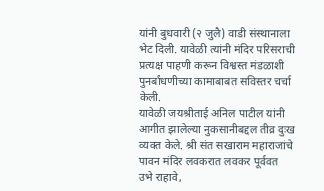यांनी बुधवारी (२ जुलै) वाडी संस्थानाला भेट दिली. यावेळी त्यांनी मंदिर परिसराची प्रत्यक्ष पाहणी करून विश्वस्त मंडळाशी पुनर्बांधणीच्या कामाबाबत सविस्तर चर्चा केली.
यावेळी जयश्रीताई अनिल पाटील यांनी आगीत झालेल्या नुकसानीबद्दल तीव्र दुःख व्यक्त केले. श्री संत सखाराम महाराजांचे पावन मंदिर लवकरात लवकर पूर्ववत उभे राहावे,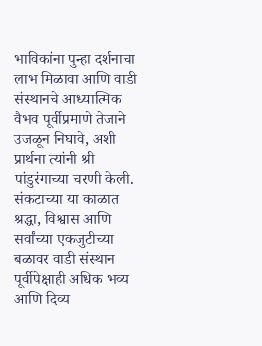भाविकांना पुन्हा दर्शनाचा लाभ मिळावा आणि वाडी संस्थानचे आध्यात्मिक वैभव पूर्वीप्रमाणे तेजाने उजळून निघावे, अशी प्रार्थना त्यांनी श्री पांडुरंगाच्या चरणी केली. संकटाच्या या काळात श्रद्धा, विश्वास आणि सर्वांच्या एकजुटीच्या बळावर वाडी संस्थान पूर्वीपेक्षाही अधिक भव्य आणि दिव्य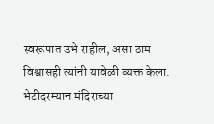स्वरूपात उभे राहील, असा ठाम विश्वासही त्यांनी यावेळी व्यक्त केला.
भेटीदरम्यान मंदिराच्या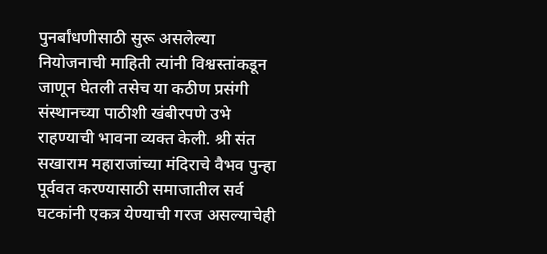पुनर्बांधणीसाठी सुरू असलेल्या नियोजनाची माहिती त्यांनी विश्वस्तांकडून जाणून घेतली तसेच या कठीण प्रसंगी संस्थानच्या पाठीशी खंबीरपणे उभे राहण्याची भावना व्यक्त केली. श्री संत सखाराम महाराजांच्या मंदिराचे वैभव पुन्हा पूर्ववत करण्यासाठी समाजातील सर्व घटकांनी एकत्र येण्याची गरज असल्याचेही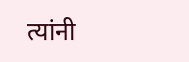त्यांनी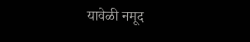यावेळी नमूद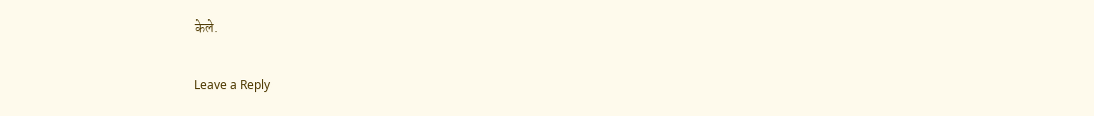केले.

Leave a Reply